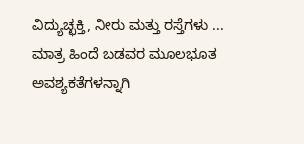ವಿದ್ಯುಚ್ಛಕ್ತಿ, ನೀರು ಮತ್ತು ರಸ್ತೆಗಳು ... ಮಾತ್ರ ಹಿಂದೆ ಬಡವರ ಮೂಲಭೂತ ಅವಶ್ಯಕತೆಗಳನ್ನಾಗಿ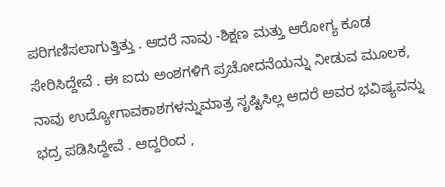ಪರಿಗಣಿಸಲಾಗುತ್ತಿತ್ತು . ಆದರೆ ನಾವು -ಶಿಕ್ಷಣ ಮತ್ತು ಆರೋಗ್ಯ ಕೂಡ ಸೇರಿಸಿದ್ದೇವೆ . ಈ ಐದು ಅಂಶಗಳಿಗೆ ಪ್ರಚೋದನೆಯನ್ನು ನೀಡುವ ಮೂಲಕ, ನಾವು ಉದ್ಯೋಗಾವಕಾಶಗಳನ್ನುಮಾತ್ರ ಸೃಷ್ಟಿಸಿಲ್ಲ ಆದರೆ ಅವರ ಭವಿಷ್ಯವನ್ನು ಭದ್ರ ಪಡಿಸಿದ್ದೇವೆ . ಆದ್ದರಿಂದ ,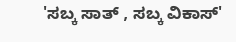'ಸಬ್ಕ ಸಾತ್ , ಸಬ್ಕ ವಿಕಾಸ್'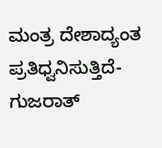ಮಂತ್ರ ದೇಶಾದ್ಯಂತ ಪ್ರತಿಧ್ವನಿಸುತ್ತಿದೆ- ಗುಜರಾತ್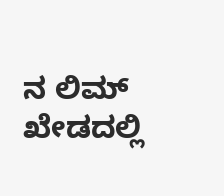ನ ಲಿಮ್ ಖೇಡದಲ್ಲಿ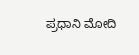ಪ್ರಧಾನಿ ಮೋದಿ